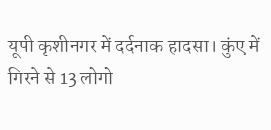यूपी कृशीनगर में दर्दनाक हादसा। कुंए में गिरने से 13 लोगो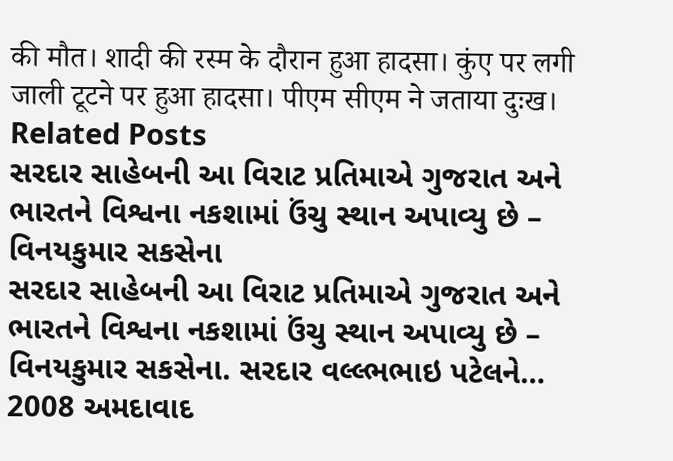की मौत। शादी की रस्म के दौरान हुआ हादसा। कुंए पर लगी जाली टूटने पर हुआ हादसा। पीएम सीएम ने जताया दुःख।
Related Posts
સરદાર સાહેબની આ વિરાટ પ્રતિમાએ ગુજરાત અને ભારતને વિશ્વના નકશામાં ઉંચુ સ્થાન અપાવ્યુ છે – વિનયકુમાર સકસેના
સરદાર સાહેબની આ વિરાટ પ્રતિમાએ ગુજરાત અને ભારતને વિશ્વના નકશામાં ઉંચુ સ્થાન અપાવ્યુ છે – વિનયકુમાર સકસેના. સરદાર વલ્લ્ભભાઇ પટેલને…
2008 અમદાવાદ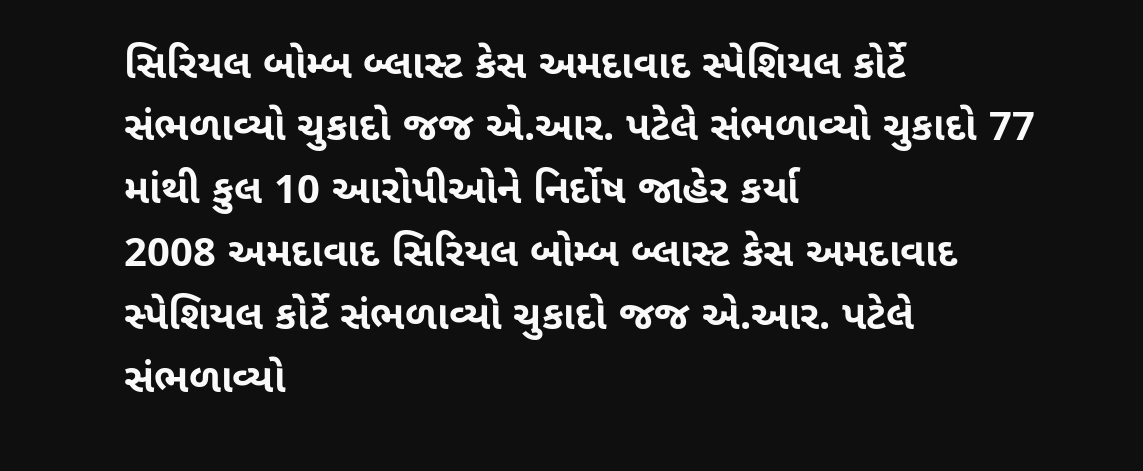સિરિયલ બોમ્બ બ્લાસ્ટ કેસ અમદાવાદ સ્પેશિયલ કોર્ટે સંભળાવ્યો ચુકાદો જજ એ.આર. પટેલે સંભળાવ્યો ચુકાદો 77 માંથી કુલ 10 આરોપીઓને નિર્દોષ જાહેર કર્યા
2008 અમદાવાદ સિરિયલ બોમ્બ બ્લાસ્ટ કેસ અમદાવાદ સ્પેશિયલ કોર્ટે સંભળાવ્યો ચુકાદો જજ એ.આર. પટેલે સંભળાવ્યો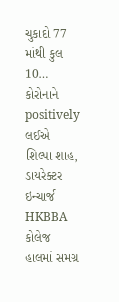ચુકાદો 77 માંથી કુલ 10…
કોરોનાને positively લઈએ
શિલ્પા શાહ, ડાયરેક્ટર ઇન્ચાર્જ HKBBA કોલેજ હાલમાં સમગ્ર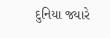દુનિયા જ્યારે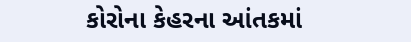કોરોના કેહરના આંતકમાં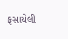ફસાયેલી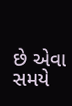છે એવા સમયે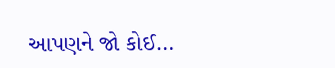આપણને જો કોઈ…